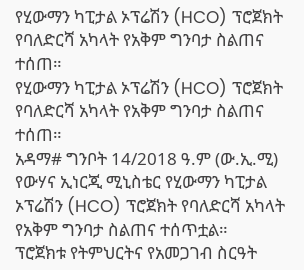የሂውማን ካፒታል ኦፕሬሽን (HCO) ፕሮጀክት የባለድርሻ አካላት የአቅም ግንባታ ስልጠና ተሰጠ።
የሂውማን ካፒታል ኦፕሬሽን (HCO) ፕሮጀክት የባለድርሻ አካላት የአቅም ግንባታ ስልጠና ተሰጠ።
አዳማ# ግንቦት 14/2018 ዓ.ም (ው.ኢ.ሚ) የውሃና ኢነርጂ ሚኒስቴር የሂውማን ካፒታል ኦፕሬሽን (HCO) ፕሮጀክት የባለድርሻ አካላት የአቅም ግንባታ ስልጠና ተሰጥቷል።
ፕሮጀክቱ የትምህርትና የአመጋገብ ስርዓት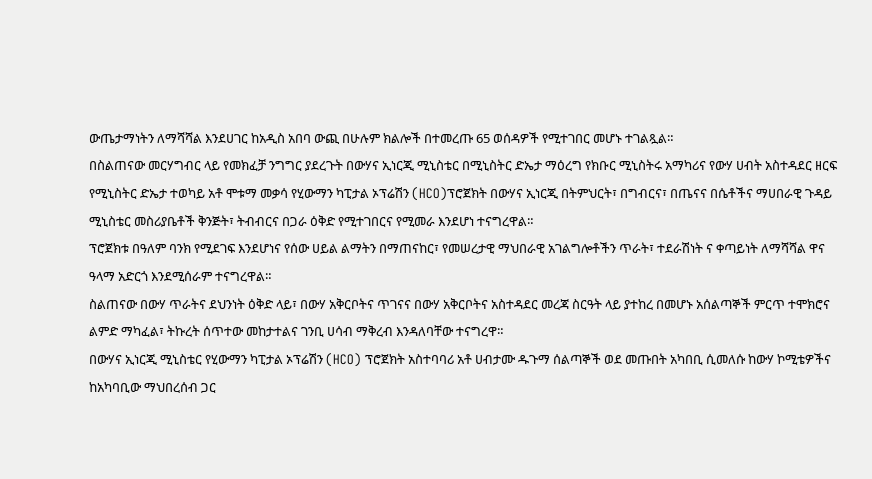ውጤታማነትን ለማሻሻል እንደሀገር ከአዲስ አበባ ውጪ በሁሉም ክልሎች በተመረጡ 65 ወሰዳዎች የሚተገበር መሆኑ ተገልጿል።
በስልጠናው መርሃግብር ላይ የመክፈቻ ንግግር ያደረጉት በውሃና ኢነርጂ ሚኒስቴር በሚኒስትር ድኤታ ማዕረግ የክቡር ሚኒስትሩ አማካሪና የውሃ ሀብት አስተዳደር ዘርፍ የሚኒስትር ድኤታ ተወካይ አቶ ሞቱማ መቃሳ የሂውማን ካፒታል ኦፕሬሽን (HCO)ፕሮጀክት በውሃና ኢነርጂ በትምህርት፣ በግብርና፣ በጤናና በሴቶችና ማሀበራዊ ጉዳይ ሚኒስቴር መስሪያቤቶች ቅንጅት፣ ትብብርና በጋራ ዕቅድ የሚተገበርና የሚመራ እንደሆነ ተናግረዋል።
ፕሮጀክቱ በዓለም ባንክ የሚደገፍ እንደሆነና የሰው ሀይል ልማትን በማጠናከር፣ የመሠረታዊ ማህበራዊ አገልግሎቶችን ጥራት፣ ተደራሽነት ና ቀጣይነት ለማሻሻል ዋና ዓላማ አድርጎ እንደሚሰራም ተናግረዋል።
ስልጠናው በውሃ ጥራትና ደህንነት ዕቅድ ላይ፣ በውሃ አቅርቦትና ጥገናና በውሃ አቅርቦትና አስተዳደር መረጃ ስርዓት ላይ ያተከረ በመሆኑ አሰልጣኞች ምርጥ ተሞክሮና ልምድ ማካፈል፣ ትኩረት ሰጥተው መከታተልና ገንቢ ሀሳብ ማቅረብ እንዳለባቸው ተናግረዋ።
በውሃና ኢነርጂ ሚኒስቴር የሂውማን ካፒታል ኦፕሬሽን (HCO) ፕሮጀክት አስተባባሪ አቶ ሀብታሙ ዱጉማ ሰልጣኞች ወደ መጡበት አካበቢ ሲመለሱ ከውሃ ኮሚቴዎችና ከአካባቢው ማህበረሰብ ጋር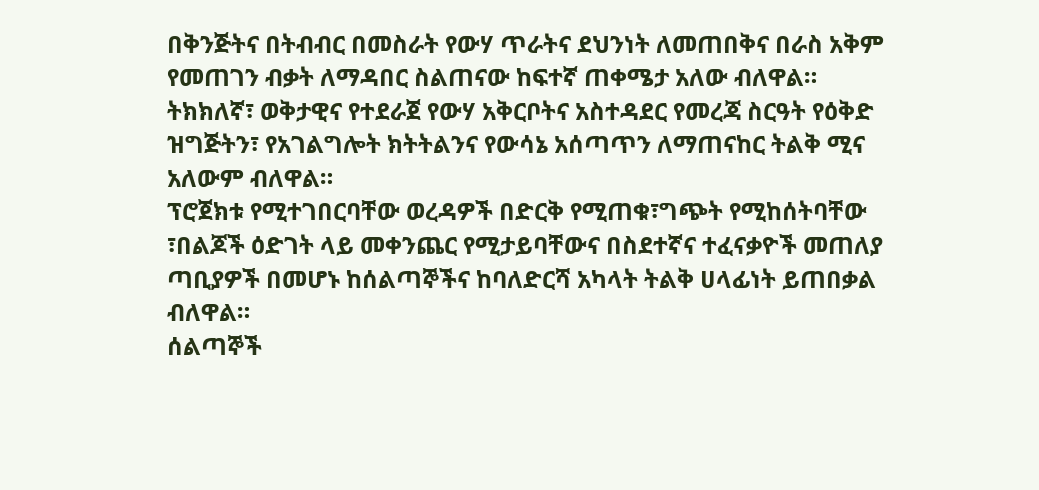በቅንጅትና በትብብር በመስራት የውሃ ጥራትና ደህንነት ለመጠበቅና በራስ አቅም የመጠገን ብቃት ለማዳበር ስልጠናው ከፍተኛ ጠቀሜታ አለው ብለዋል።
ትክክለኛ፣ ወቅታዊና የተደራጀ የውሃ አቅርቦትና አስተዳደር የመረጃ ስርዓት የዕቅድ ዝግጅትን፣ የአገልግሎት ክትትልንና የውሳኔ አሰጣጥን ለማጠናከር ትልቅ ሚና አለውም ብለዋል።
ፕሮጀክቱ የሚተገበርባቸው ወረዳዎች በድርቅ የሚጠቁ፣ግጭት የሚከሰትባቸው ፣በልጆች ዕድገት ላይ መቀንጨር የሚታይባቸውና በስደተኛና ተፈናቃዮች መጠለያ ጣቢያዎች በመሆኑ ከሰልጣኞችና ከባለድርሻ አካላት ትልቅ ሀላፊነት ይጠበቃል ብለዋል።
ሰልጣኞች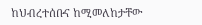ከህብረተሰቡና ከሚመለከታቸው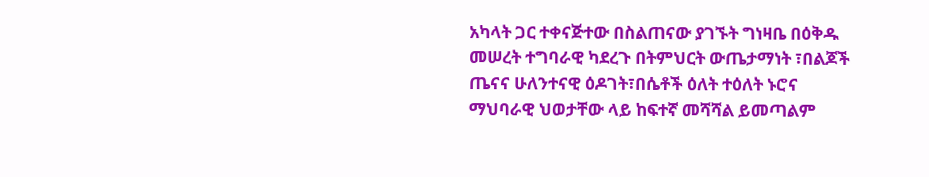አካላት ጋር ተቀናጅተው በስልጠናው ያገኙት ግነዛቤ በዕቅዱ መሠረት ተግባራዊ ካደረጉ በትምህርት ውጤታማነት ፣በልጆች ጤናና ሁለንተናዊ ዕዶገት፣በሴቶች ዕለት ተዕለት ኑሮና ማህባራዊ ህወታቸው ላይ ከፍተኛ መሻሻል ይመጣልም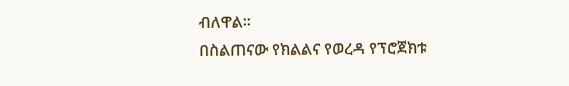ብለዋል።
በስልጠናው የክልልና የወረዳ የፕሮጀክቱ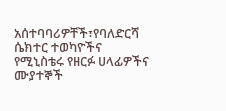አሰተባባሪዎቸች፣የባለድርሻ ሴክተር ተወካዮችና የሚኒስቴሩ የዘርፉ ሀላፊዎችና ሙያተኞች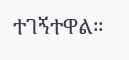ተገኝተዋል።